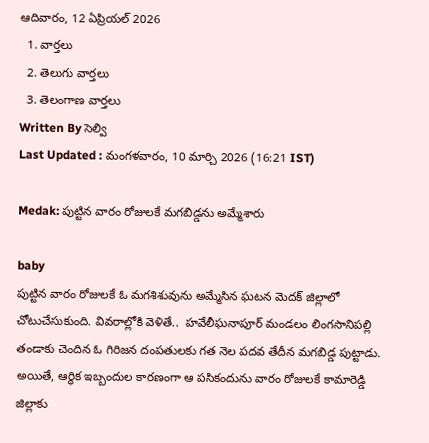ఆదివారం, 12 ఏప్రియల్ 2026
  1. వార్తలు
  2. తెలుగు వార్తలు
  3. తెలంగాణ వార్తలు
Written By సెల్వి
Last Updated : మంగళవారం, 10 మార్చి 2026 (16:21 IST)

Medak: పుట్టిన వారం రోజులకే మగబిడ్డను అమ్మేశారు

baby
పుట్టిన వారం రోజులకే ఓ మగశిశువును అమ్మేసిన ఘటన మెదక్ జిల్లాలో చోటుచేసుకుంది. వివరాల్లోకి వెళితే..  హవేలీఘనాపూర్ మండలం లింగసానిపల్లి తండాకు చెందిన ఓ గిరిజన దంపతులకు గత నెల పదవ తేదీన మగబిడ్డ పుట్టాడు. అయితే, ఆర్థిక ఇబ్బందుల కారణంగా ఆ పసికందును వారం రోజులకే కామారెడ్డి జిల్లాకు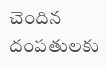చెందిన దంపతులకు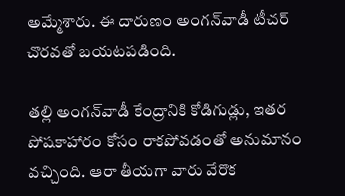అమ్మేశారు. ఈ దారుణం అంగన్‌వాడీ టీచర్ చొరవతో బయటపడింది.

తల్లి అంగన్‌వాడీ కేంద్రానికి కోడిగుడ్లు, ఇతర పోషకాహారం కోసం రాకపోవడంతో అనుమానం వచ్చింది. ఆరా తీయగా వారు వేరొక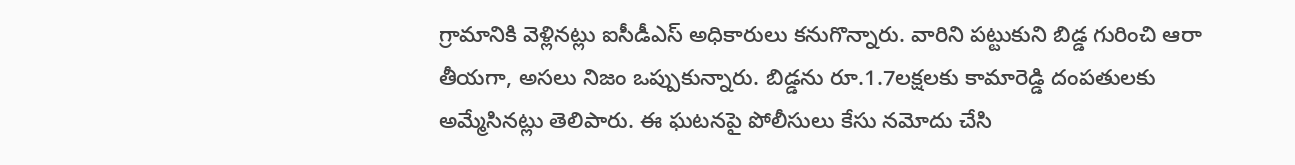గ్రామానికి వెళ్లినట్లు ఐసీడీఎస్ అధికారులు కనుగొన్నారు. వారిని పట్టుకుని బిడ్డ గురించి ఆరా తీయగా, అసలు నిజం ఒప్పుకున్నారు. బిడ్డను రూ.1.7లక్షలకు కామారెడ్డి దంపతులకు అమ్మేసినట్లు తెలిపారు. ఈ ఘటనపై పోలీసులు కేసు నమోదు చేసి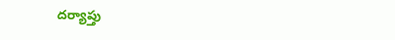దర్యాప్తు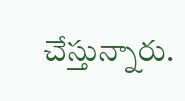చేస్తున్నారు.